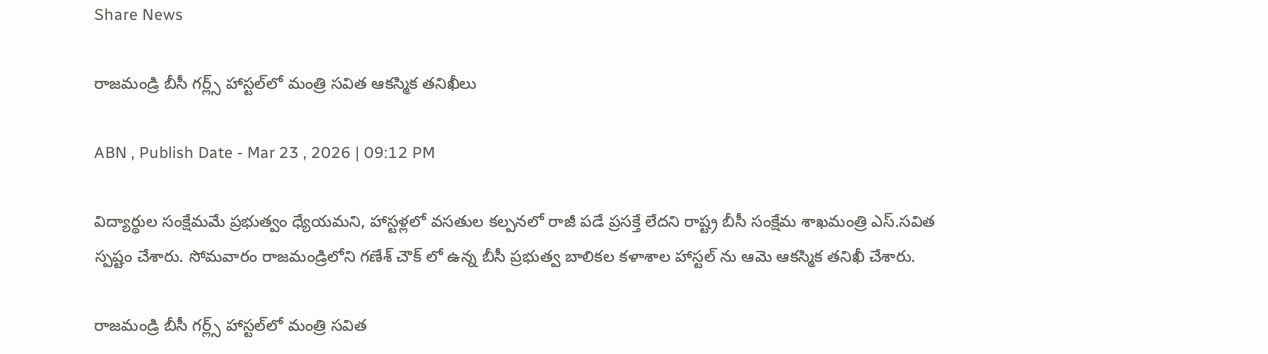Share News

రాజమండ్రి బీసీ గర్ల్స్ హాస్టల్‌లో మంత్రి సవిత ఆకస్మిక తనిఖీలు

ABN , Publish Date - Mar 23 , 2026 | 09:12 PM

విద్యార్థుల సంక్షేమమే ప్రభుత్వం ధ్యేయమని, హాస్టళ్లలో వసతుల కల్పనలో రాజీ పడే ప్రసక్తే లేదని రాష్ట్ర బీసీ సంక్షేమ శాఖమంత్రి ఎస్.సవిత స్పష్టం చేశారు. సోమవారం రాజమండ్రిలోని గణేశ్ చౌక్ లో ఉన్న బీసీ ప్రభుత్వ బాలికల కళాశాల హాస్టల్ ను ఆమె ఆకస్మిక తనిఖీ చేశారు.

రాజమండ్రి బీసీ గర్ల్స్ హాస్టల్‌లో మంత్రి సవిత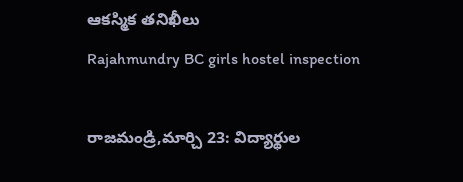ఆకస్మిక తనిఖీలు
Rajahmundry BC girls hostel inspection

రాజమండ్రి,మార్చి 23: విద్యార్థుల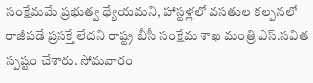సంక్షేమమే ప్రభుత్వ ధ్యేయమని, హాస్టళ్లలో వసతుల కల్పనలో రాజీ‌పడే ప్రసక్తే లేదని రాష్ట్ర బీసీ సంక్షేమ శాఖ మంత్రి ఎస్.సవిత స్పష్టం చేశారు. సోమవారం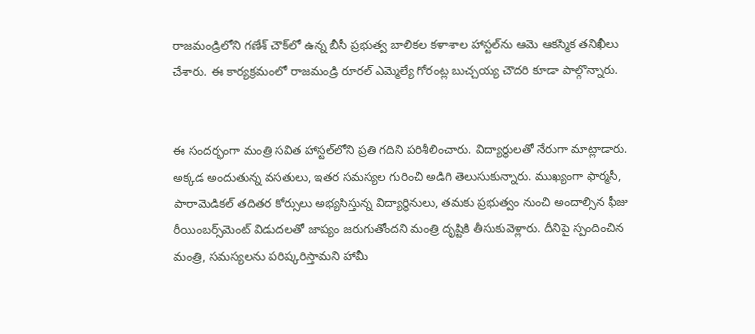రాజమండ్రిలోని గణేశ్‌ చౌక్‌లో ఉన్న బీసీ ప్రభుత్వ బాలికల కళాశాల హాస్టల్‌ను ఆమె ఆకస్మిక తనిఖీలు చేశారు. ఈ కార్యక్రమంలో రాజమండ్రి రూరల్ ఎమ్మెల్యే గోరంట్ల బుచ్చయ్య చౌదరి కూడా పాల్గొన్నారు.


ఈ సందర్భంగా మంత్రి సవిత హాస్టల్‌లోని ప్రతి గదిని పరిశీలించారు. విద్యార్థులతో నేరుగా మాట్లాడారు. అక్కడ అందుతున్న వసతులు, ఇతర సమస్యల గురించి అడిగి తెలుసుకున్నారు. ముఖ్యంగా ఫార్మసీ, పారామెడికల్ తదితర కోర్సులు అభ్యసిస్తున్న విద్యార్థినులు, తమకు ప్రభుత్వం నుంచి అందాల్సిన ఫీజు రీయింబర్స్‌మెంట్‌ విడుదలతో జాప్యం జరుగుతోందని మంత్రి దృష్టికి తీసుకువెళ్లారు. దీనిపై స్పందించిన మంత్రి, సమస్యలను పరిష్కరిస్తామని హామీ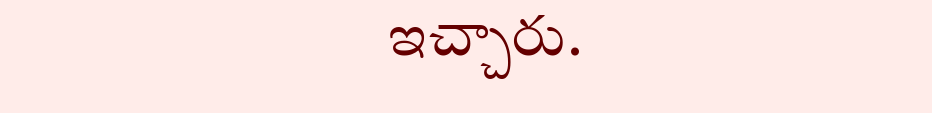ఇచ్చారు.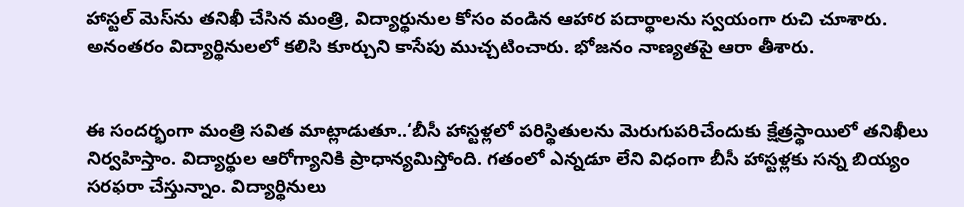హాస్టల్ మెస్‌ను తనిఖీ చేసిన మంత్రి, విద్యార్థునుల కోసం వండిన ఆహార పదార్థాలను స్వయంగా రుచి చూశారు. అనంతరం విద్యార్థినులలో కలిసి కూర్చుని కాసేపు ముచ్చటించారు. భోజనం నాణ్యతపై ఆరా తీశారు.


ఈ సందర్భంగా మంత్రి సవిత మాట్లాడుతూ..‘బీసీ హాస్టళ్లలో పరిస్థితులను మెరుగుపరిచేందుకు క్షేత్రస్థాయిలో తనిఖీలు నిర్వహిస్తాం. విద్యార్థుల ఆరోగ్యానికి ప్రాధాన్యమిస్తోంది. గతంలో ఎన్నడూ లేని విధంగా బీసీ హాస్టళ్లకు సన్న బియ్యం సరఫరా చేస్తున్నాం. విద్యార్థినులు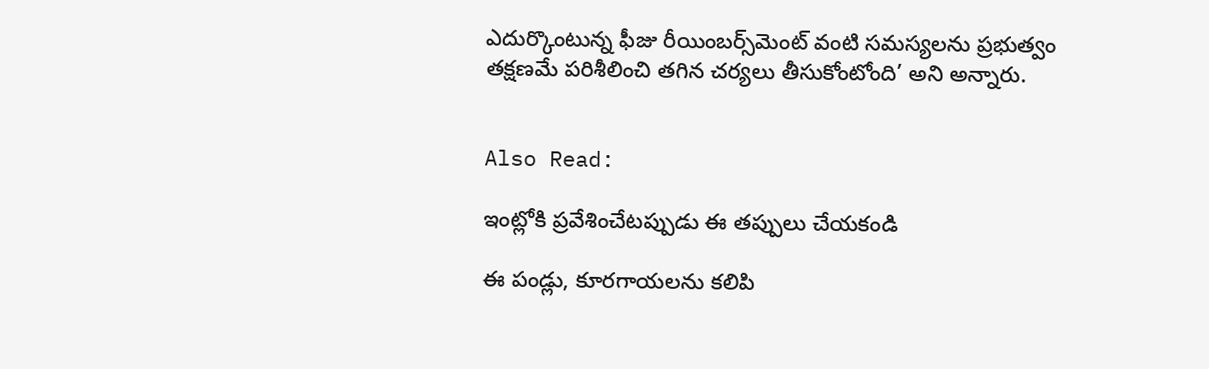ఎదుర్కొంటున్న ఫీజు రీయింబర్స్‌మెంట్‌ వంటి సమస్యలను ప్రభుత్వం తక్షణమే పరిశీలించి తగిన చర్యలు తీసుకోంటోంది’ అని అన్నారు.


Also Read:

ఇంట్లోకి ప్రవేశించేటప్పుడు ఈ తప్పులు చేయకండి

ఈ పండ్లు, కూరగాయలను కలిపి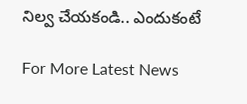నిల్వ చేయకండి.. ఎందుకంటే

For More Latest News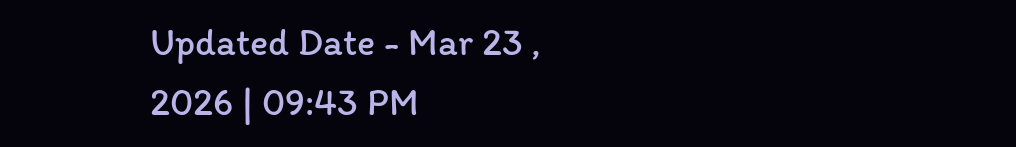Updated Date - Mar 23 , 2026 | 09:43 PM